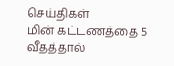செய்திகள்
மின் கட்டணத்தை 5 வீதத்தால்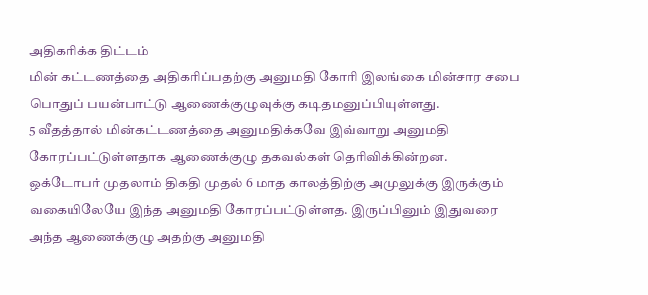அதிகரிக்க திட்டம்
மின் கட்டணத்தை அதிகரிப்பதற்கு அனுமதி கோரி இலங்கை மின்சார சபை பொதுப் பயன்பாட்டு ஆணைக்குழுவுக்கு கடிதமனுப்பியுள்ளது.
5 வீதத்தால் மின்கட்டணத்தை அனுமதிக்கவே இவ்வாறு அனுமதி கோரப்பட்டுள்ளதாக ஆணைக்குழு தகவல்கள் தெரிவிக்கின்றன.
ஒக்டோபர் முதலாம் திகதி முதல் 6 மாத காலத்திற்கு அமுலுக்கு இருக்கும் வகையிலேயே இந்த அனுமதி கோரப்பட்டுள்ளத. இருப்பினும் இதுவரை அந்த ஆணைக்குழு அதற்கு அனுமதி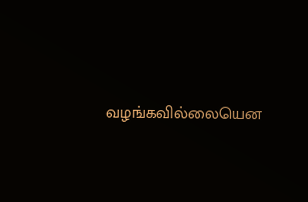வழங்கவில்லையென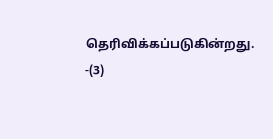தெரிவிக்கப்படுகின்றது. -(3)